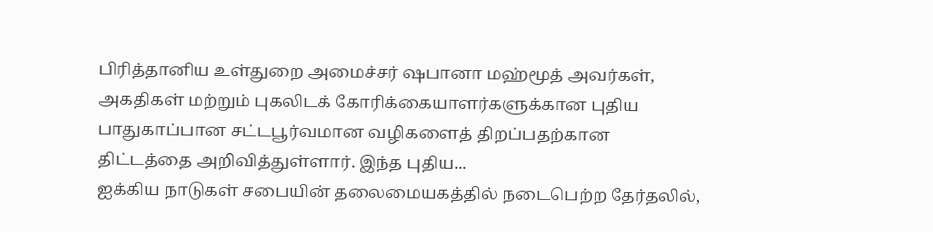பிரித்தானிய உள்துறை அமைச்சர் ஷபானா மஹ்மூத் அவர்கள், அகதிகள் மற்றும் புகலிடக் கோரிக்கையாளர்களுக்கான புதிய பாதுகாப்பான சட்டபூர்வமான வழிகளைத் திறப்பதற்கான திட்டத்தை அறிவித்துள்ளார். இந்த புதிய...
ஐக்கிய நாடுகள் சபையின் தலைமையகத்தில் நடைபெற்ற தேர்தலில்,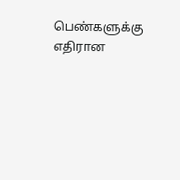பெண்களுக்கு எதிரான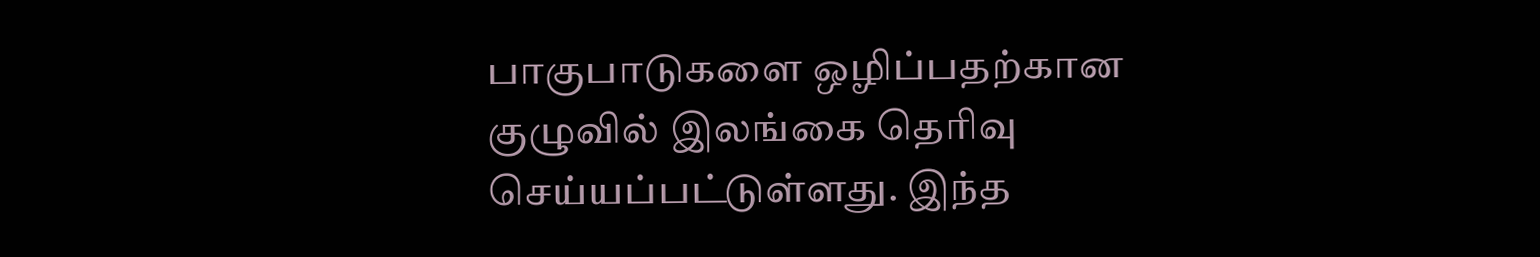பாகுபாடுகளை ஒழிப்பதற்கான குழுவில் இலங்கை தெரிவு செய்யப்பட்டுள்ளது. இந்த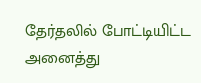தேர்தலில் போட்டியிட்ட அனைத்து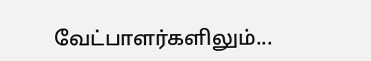வேட்பாளர்களிலும்...